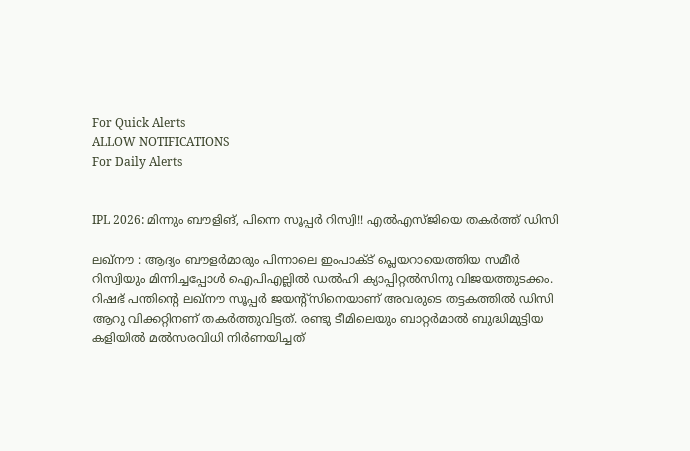For Quick Alerts
ALLOW NOTIFICATIONS
For Daily Alerts


IPL 2026: മിന്നും ബൗളിങ്, പിന്നെ സൂപ്പര്‍ റിസ്വി!! എല്‍എസ്ജിയെ തകര്‍ത്ത് ഡിസി

ലഖ്‌നൗ : ആദ്യം ബൗളര്‍മാരും പിന്നാലെ ഇംപാക്ട് പ്ലെയറായെത്തിയ സമീര്‍ റിസ്വിയും മിന്നിച്ചപ്പോള്‍ ഐപിഎല്ലില്‍ ഡല്‍ഹി ക്യാപ്പിറ്റല്‍സിനു വിജയത്തുടക്കം. റിഷഭ് പന്തിന്റെ ലഖ്‌നൗ സൂപ്പര്‍ ജയന്റ്‌സിനെയാണ് അവരുടെ തട്ടകത്തില്‍ ഡിസി ആറു വിക്കറ്റിനണ് തകര്‍ത്തുവിട്ടത്. രണ്ടു ടീമിലെയും ബാറ്റര്‍മാല്‍ ബുദ്ധിമുട്ടിയ കളിയില്‍ മല്‍സരവിധി നിര്‍ണയിച്ചത്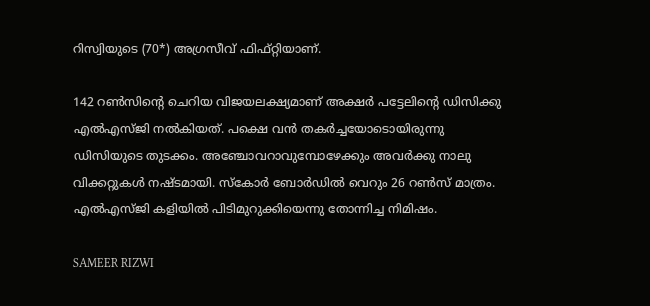റിസ്വിയുടെ (70*) അഗ്രസീവ് ഫിഫ്റ്റിയാണ്.

142 റണ്‍സിന്റെ ചെറിയ വിജയലക്ഷ്യമാണ് അക്ഷര്‍ പട്ടേലിന്റെ ഡിസിക്കു എല്‍എസ്ജി നല്‍കിയത്. പക്ഷെ വന്‍ തകര്‍ച്ചയോടൊയിരുന്നു ഡിസിയുടെ തുടക്കം. അഞ്ചോവറാവുമ്പോഴേക്കും അവര്‍ക്കു നാലു വിക്കറ്റുകള്‍ നഷ്ടമായി. സ്‌കോര്‍ ബോര്‍ഡില്‍ വെറും 26 റണ്‍സ് മാത്രം. എല്‍എസ്ജി കളിയില്‍ പിടിമുറുക്കിയെന്നു തോന്നിച്ച നിമിഷം.

SAMEER RIZWI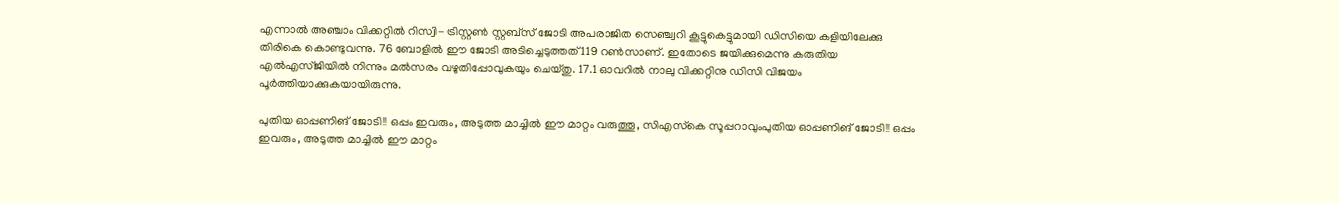എന്നാല്‍ അഞ്ചാം വിക്കറ്റില്‍ റിസ്വി- ട്രിസ്റ്റണ്‍ സ്റ്റബ്‌സ് ജോടി അപരാജിത സെഞ്ച്വറി കൂട്ടുകെട്ടുമായി ഡിസിയെ കളിയിലേക്കു തിരികെ കൊണ്ടുവന്നു. 76 ബോളില്‍ ഈ ജോടി അടിച്ചെടുത്തത് 119 റണ്‍സാണ്. ഇതോടെ ജയിക്കുമെന്നു കരുതിയ എല്‍എസ്ജിയില്‍ നിന്നും മല്‍സരം വഴുതിപ്പോവുകയും ചെയ്തു. 17.1 ഓവറില്‍ നാലു വിക്കറ്റിനു ഡിസി വിജയം പൂര്‍ത്തിയാക്കുകയായിരുന്നു.

പുതിയ ഓപ്പണിങ് ജോടി!! ഒപ്പം ഇവരും, അടുത്ത മാച്ചില്‍ ഈ മാറ്റം വരുത്തൂ, സിഎസ്‌കെ സൂപ്പറാവുംപുതിയ ഓപ്പണിങ് ജോടി!! ഒപ്പം ഇവരും, അടുത്ത മാച്ചില്‍ ഈ മാറ്റം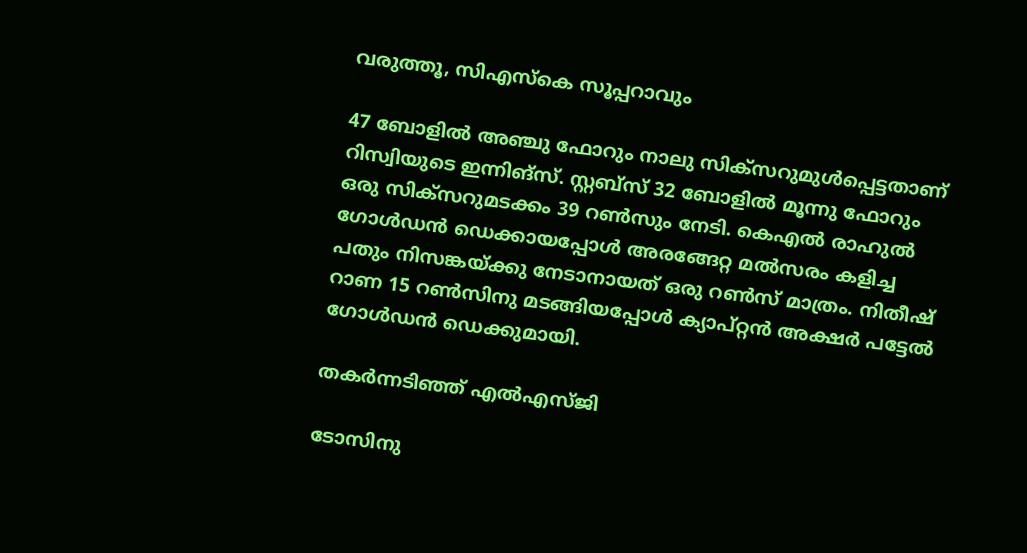വരുത്തൂ, സിഎസ്‌കെ സൂപ്പറാവും

47 ബോളില്‍ അഞ്ചു ഫോറും നാലു സിക്‌സറുമുള്‍പ്പെട്ടതാണ് റിസ്വിയുടെ ഇന്നിങ്‌സ്. സ്റ്റബ്‌സ് 32 ബോളില്‍ മൂന്നു ഫോറും ഒരു സിക്‌സറുമടക്കം 39 റണ്‍സും നേടി. കെഎല്‍ രാഹുല്‍ ഗോള്‍ഡന്‍ ഡെക്കായപ്പോള്‍ അരങ്ങേറ്റ മല്‍സരം കളിച്ച പതും നിസങ്കയ്ക്കു നേടാനായത് ഒരു റണ്‍സ് മാത്രം. നിതീഷ് റാണ 15 റണ്‍സിനു മടങ്ങിയപ്പോള്‍ ക്യാപ്റ്റന്‍ അക്ഷര്‍ പട്ടേല്‍ ഗോള്‍ഡന്‍ ഡെക്കുമായി.

തകര്‍ന്നടിഞ്ഞ് എല്‍എസ്ജി

ടോസിനു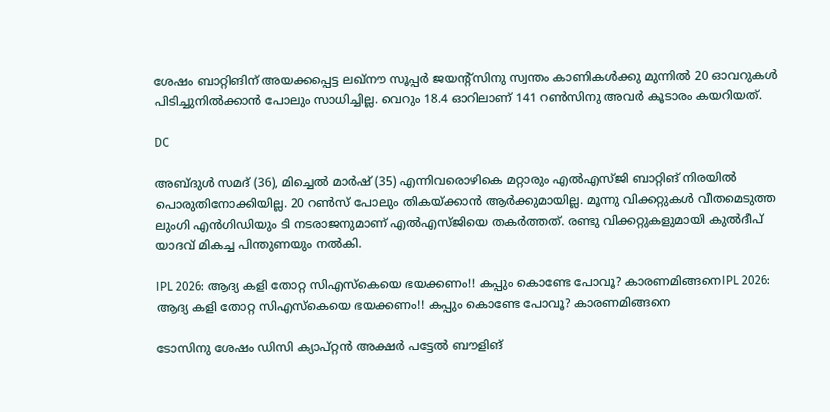ശേഷം ബാറ്റിങിന് അയക്കപ്പെട്ട ലഖ്‌നൗ സൂപ്പര്‍ ജയന്റ്‌സിനു സ്വന്തം കാണികള്‍ക്കു മുന്നില്‍ 20 ഓവറുകള്‍ പിടിച്ചുനില്‍ക്കാന്‍ പോലും സാധിച്ചില്ല. വെറും 18.4 ഓറിലാണ് 141 റണ്‍സിനു അവര്‍ കൂടാരം കയറിയത്.

DC

അബ്ദുള്‍ സമദ് (36), മിച്ചെല്‍ മാര്‍ഷ് (35) എന്നിവരൊഴികെ മറ്റാരും എല്‍എസ്ജി ബാറ്റിങ് നിരയില്‍ പൊരുതിനോക്കിയില്ല. 20 റണ്‍സ് പോലും തികയ്ക്കാന്‍ ആര്‍ക്കുമായില്ല. മൂന്നു വിക്കറ്റുകള്‍ വീതമെടുത്ത ലുംഗി എന്‍ഗിഡിയും ടി നടരാജനുമാണ് എല്‍എസ്ജിയെ തകര്‍ത്തത്. രണ്ടു വിക്കറ്റുകളുമായി കുല്‍ദീപ് യാദവ് മികച്ച പിന്തുണയും നല്‍കി.

IPL 2026: ആദ്യ കളി തോറ്റ സിഎസ്‌കെയെ ഭയക്കണം!! കപ്പും കൊണ്ടേ പോവൂ? കാരണമിങ്ങനെIPL 2026: ആദ്യ കളി തോറ്റ സിഎസ്‌കെയെ ഭയക്കണം!! കപ്പും കൊണ്ടേ പോവൂ? കാരണമിങ്ങനെ

ടോസിനു ശേഷം ഡിസി ക്യാപ്റ്റന്‍ അക്ഷര്‍ പട്ടേല്‍ ബൗളിങ്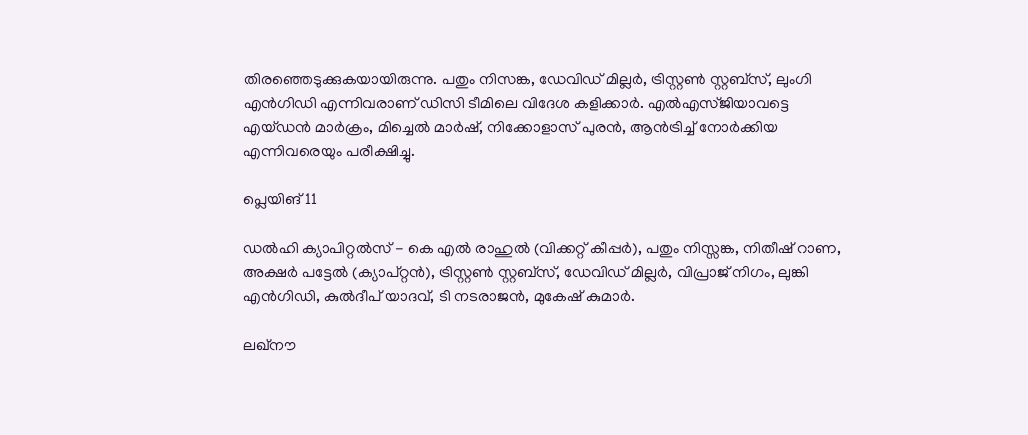തിരഞ്ഞെടുക്കുകയായിരുന്നു. പതും നിസങ്ക, ഡേവിഡ് മില്ലര്‍, ട്രിസ്റ്റണ്‍ സ്റ്റബ്‌സ്, ലുംഗി എന്‍ഗിഡി എന്നിവരാണ് ഡിസി ടീമിലെ വിദേശ കളിക്കാര്‍. എല്‍എസ്ജിയാവട്ടെ എയ്ഡന്‍ മാര്‍ക്രം, മിച്ചെല്‍ മാര്‍ഷ്, നിക്കോളാസ് പുരന്‍, ആന്‍ട്രിച്ച് നോര്‍ക്കിയ എന്നിവരെയും പരീക്ഷിച്ചു.

പ്ലെയിങ് 11

ഡല്‍ഹി ക്യാപിറ്റല്‍സ് - കെ എല്‍ രാഹുല്‍ (വിക്കറ്റ് കീപ്പര്‍), പതും നിസ്സങ്ക, നിതീഷ് റാണ, അക്ഷര്‍ പട്ടേല്‍ (ക്യാപ്റ്റന്‍), ട്രിസ്റ്റണ്‍ സ്റ്റബ്‌സ്, ഡേവിഡ് മില്ലര്‍, വിപ്രാജ് നിഗം, ലുങ്കി എന്‍ഗിഡി, കുല്‍ദീപ് യാദവ്, ടി നടരാജന്‍, മുകേഷ് കുമാര്‍.

ലഖ്നൗ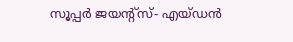സൂപ്പര്‍ ജയന്റ്സ്- എയ്ഡന്‍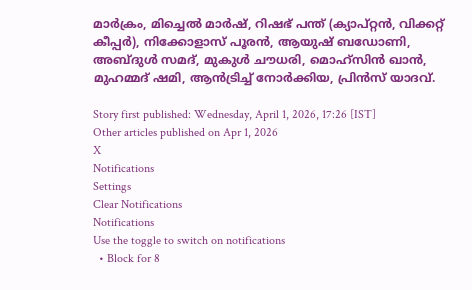മാര്‍ക്രം, മിച്ചെല്‍ മാര്‍ഷ്, റിഷഭ് പന്ത് (ക്യാപ്റ്റന്‍, വിക്കറ്റ് കീപ്പര്‍), നിക്കോളാസ് പൂരന്‍, ആയുഷ് ബഡോണി, അബ്ദുള്‍ സമദ്, മുകുള്‍ ചൗധരി, മൊഹ്സിന്‍ ഖാന്‍, മുഹമ്മദ് ഷമി, ആന്‍ട്രിച്ച് നോര്‍ക്കിയ, പ്രിന്‍സ് യാദവ്.

Story first published: Wednesday, April 1, 2026, 17:26 [IST]
Other articles published on Apr 1, 2026
X
Notifications
Settings
Clear Notifications
Notifications
Use the toggle to switch on notifications
  • Block for 8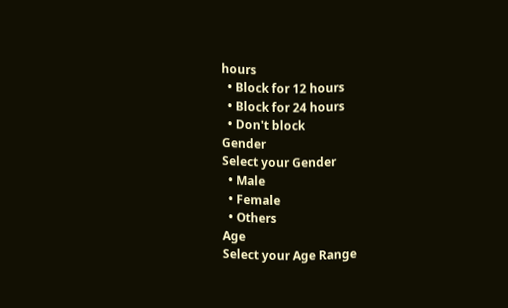hours
  • Block for 12 hours
  • Block for 24 hours
  • Don't block
Gender
Select your Gender
  • Male
  • Female
  • Others
Age
Select your Age Range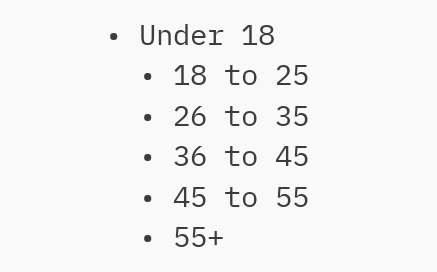• Under 18
  • 18 to 25
  • 26 to 35
  • 36 to 45
  • 45 to 55
  • 55+